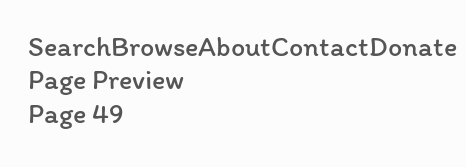SearchBrowseAboutContactDonate
Page Preview
Page 49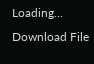Loading...
Download File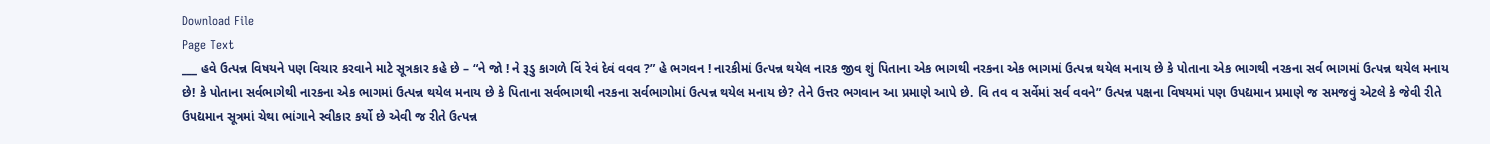Download File
Page Text
___ હવે ઉત્પન્ન વિષયને પણ વિચાર કરવાને માટે સૂત્રકાર કહે છે – “ને જો ! ને રૂડુ કાગળે વિં રેવં દેવં વવવ ?” હે ભગવન ! નારકીમાં ઉત્પન્ન થયેલ નારક જીવ શું પિતાના એક ભાગથી નરકના એક ભાગમાં ઉત્પન્ન થયેલ મનાય છે કે પોતાના એક ભાગથી નરકના સર્વ ભાગમાં ઉત્પન્ન થયેલ મનાય છે! કે પોતાના સર્વભાગેથી નારકના એક ભાગમાં ઉત્પન્ન થયેલ મનાય છે કે પિતાના સર્વભાગથી નરકના સર્વભાગોમાં ઉત્પન્ન થયેલ મનાય છે? તેને ઉત્તર ભગવાન આ પ્રમાણે આપે છે. વિ તવ વ સર્વેમાં સર્વ વવને” ઉત્પન્ન પક્ષના વિષયમાં પણ ઉપદ્યમાન પ્રમાણે જ સમજવું એટલે કે જેવી રીતે ઉ૫દ્યમાન સૂત્રમાં ચેથા ભાંગાને સ્વીકાર કર્યો છે એવી જ રીતે ઉત્પન્ન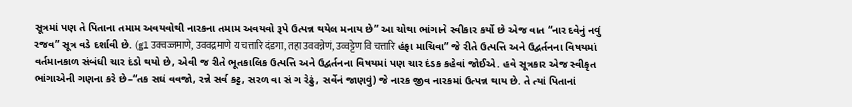સૂત્રમાં પણ તે પિતાના તમામ અવયવોથી નારકના તમામ અવયવો રૂપે ઉત્પન્ન થયેલ મનાય છે” આ ચોથા ભાંગાને સ્વીકાર કર્યો છે એજ વાત “નાર દવેનું નવું રજવ” સૂત્ર વડે દર્શાવી છે. (g1 उक्वज्जमाणे, उववद्रमाणे य चत्तारि दंडगा, तहा उववन्नेणं, उव्वट्टेण वि चत्तारि હંફા માચિવા” જે રીતે ઉત્પત્તિ અને ઉદ્વર્તનના વિષયમાં વર્તમાનકાળ સંબંધી ચાર દંડો થયો છે, એવી જ રીતે ભૂતકાલિક ઉત્પત્તિ અને ઉદ્વર્તનના વિષયમાં પણ ચાર દંડક કહેવાં જોઈએ. હવે સૂત્રકાર એજ સ્વીકૃત ભાંગાએની ગણના કરે છે–“તક સઘં વવજો, રન્ને સર્વ કટ્ટ, સરળ વા સં ગ રેઢું, સર્વેનં જાણવું) જે નારક જીવ નારકમાં ઉત્પન્ન થાય છે. તે ત્યાં પિતાનાં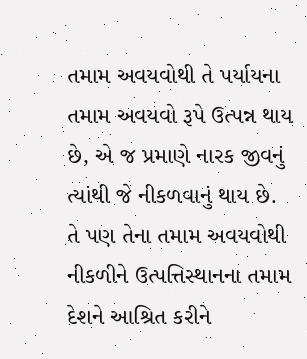તમામ અવયવોથી તે પર્યાયના તમામ અવયવો રૂપે ઉત્પન્ન થાય છે, એ જ પ્રમાણે નારક જીવનું ત્યાંથી જે નીકળવાનું થાય છે. તે પણ તેના તમામ અવયવોથી નીકળીને ઉત્પત્તિસ્થાનના તમામ દેશને આશ્રિત કરીને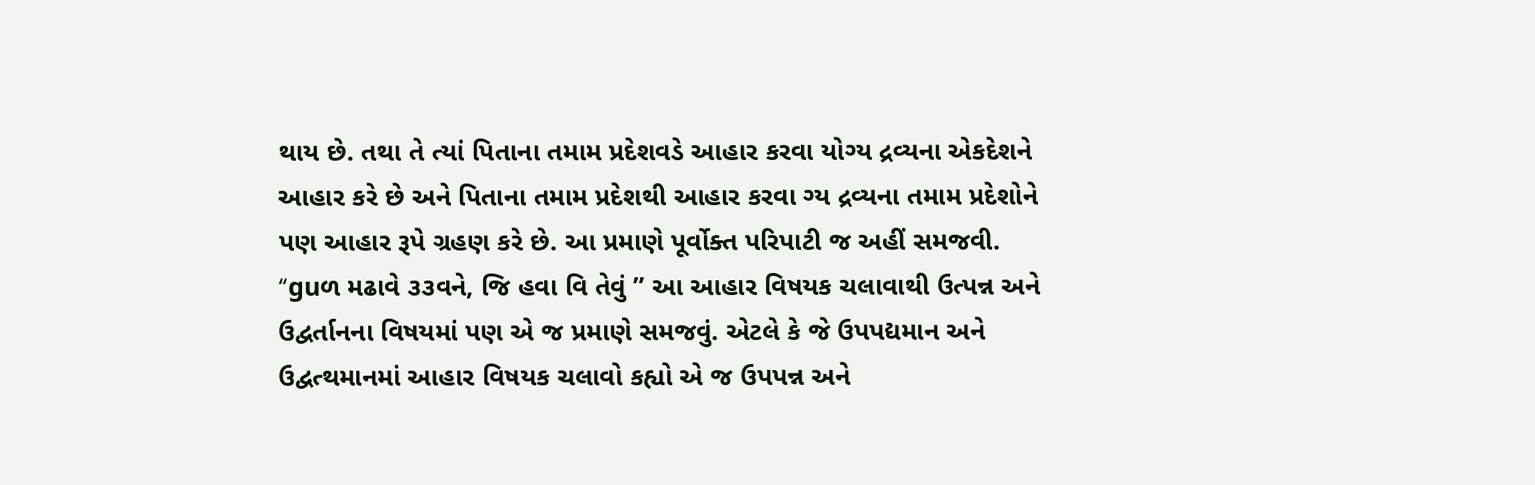થાય છે. તથા તે ત્યાં પિતાના તમામ પ્રદેશવડે આહાર કરવા યોગ્ય દ્રવ્યના એકદેશને આહાર કરે છે અને પિતાના તમામ પ્રદેશથી આહાર કરવા ગ્ય દ્રવ્યના તમામ પ્રદેશોને પણ આહાર રૂપે ગ્રહણ કરે છે. આ પ્રમાણે પૂર્વોક્ત પરિપાટી જ અહીં સમજવી. “guળ મઢાવે ૩૩વને, જિ હવા વિ તેવું ” આ આહાર વિષયક ચલાવાથી ઉત્પન્ન અને ઉદ્વર્તાનના વિષયમાં પણ એ જ પ્રમાણે સમજવું. એટલે કે જે ઉપપદ્યમાન અને ઉદ્વત્થમાનમાં આહાર વિષયક ચલાવો કહ્યો એ જ ઉપપન્ન અને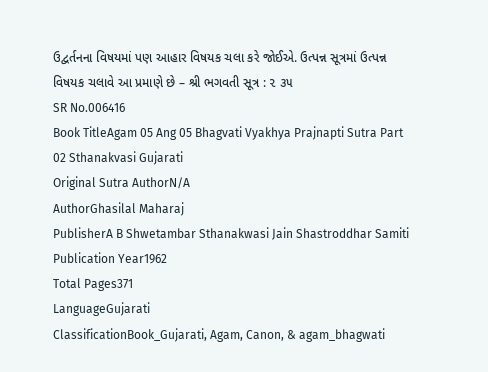ઉદ્વર્તનના વિષયમાં પણ આહાર વિષયક ચલા કરે જોઈએ. ઉત્પન્ન સૂત્રમાં ઉત્પન્ન વિષયક ચલાવે આ પ્રમાણે છે – શ્રી ભગવતી સૂત્ર : ૨ ૩૫
SR No.006416
Book TitleAgam 05 Ang 05 Bhagvati Vyakhya Prajnapti Sutra Part 02 Sthanakvasi Gujarati
Original Sutra AuthorN/A
AuthorGhasilal Maharaj
PublisherA B Shwetambar Sthanakwasi Jain Shastroddhar Samiti
Publication Year1962
Total Pages371
LanguageGujarati
ClassificationBook_Gujarati, Agam, Canon, & agam_bhagwati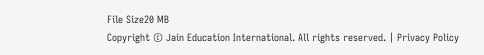File Size20 MB
Copyright © Jain Education International. All rights reserved. | Privacy Policy